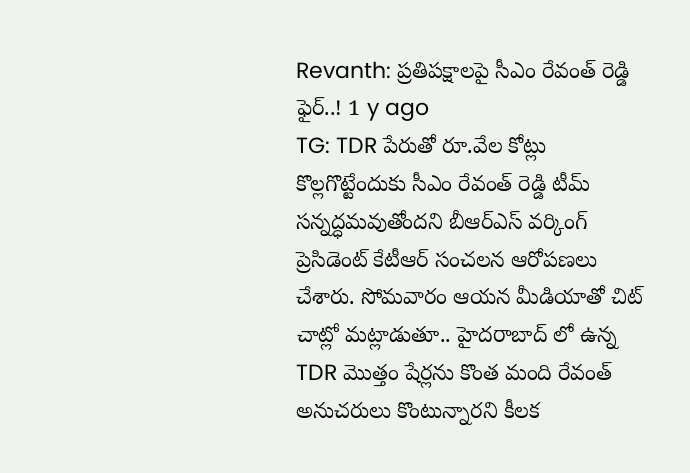Revanth: ప్రతిపక్షాలపై సీఎం రేవంత్ రెడ్డి ఫైర్..! 1 y ago
TG: TDR పేరుతో రూ.వేల కోట్లు కొల్లగొట్టేందుకు సీఎం రేవంత్ రెడ్డి టీమ్ సన్నద్ధమవుతోందని బీఆర్ఎస్ వర్కింగ్ ప్రెసిడెంట్ కేటీఆర్ సంచలన ఆరోపణలు చేశారు. సోమవారం ఆయన మీడియాతో చిట్ చాట్లో మట్లాడుతూ.. హైదరాబాద్ లో ఉన్న TDR మొత్తం షేర్లను కొంత మంది రేవంత్ అనుచరులు కొంటున్నారని కీలక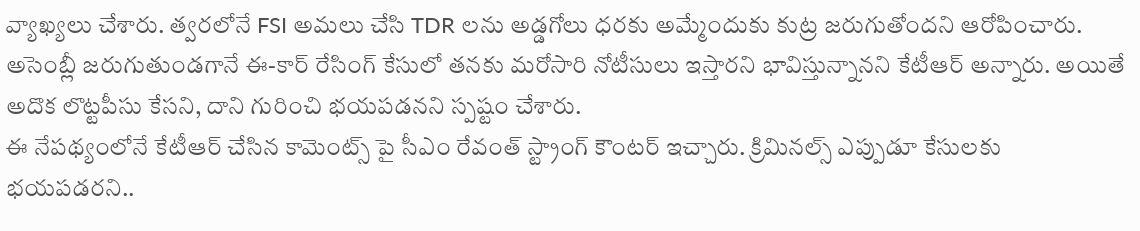వ్యాఖ్యలు చేశారు. త్వరలోనే FSI అమలు చేసి TDR లను అడ్డగోలు ధరకు అమ్మేందుకు కుట్ర జరుగుతోందని ఆరోపించారు. అసెంబ్లీ జరుగుతుండగానే ఈ-కార్ రేసింగ్ కేసులో తనకు మరోసారి నోటీసులు ఇస్తారని భావిస్తున్నానని కేటీఆర్ అన్నారు. అయితే అదొక లొట్టపీసు కేసని, దాని గురించి భయపడనని స్పష్టం చేశారు.
ఈ నేపథ్యంలోనే కేటీఆర్ చేసిన కామెంట్స్ పై సీఎం రేవంత్ స్ట్రాంగ్ కౌంటర్ ఇచ్చారు. క్రిమినల్స్ ఎప్పుడూ కేసులకు భయపడరని..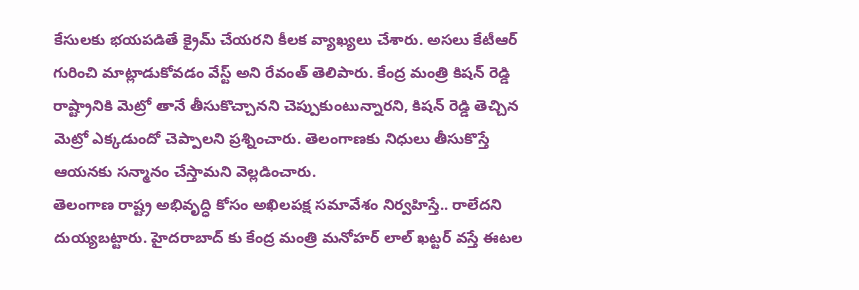కేసులకు భయపడితే క్రైమ్ చేయరని కీలక వ్యాఖ్యలు చేశారు. అసలు కేటీఆర్ గురించి మాట్లాడుకోవడం వేస్ట్ అని రేవంత్ తెలిపారు. కేంద్ర మంత్రి కిషన్ రెడ్డి రాష్ట్రానికి మెట్రో తానే తీసుకొచ్చానని చెప్పుకుంటున్నారని, కిషన్ రెడ్డి తెచ్చిన మెట్రో ఎక్కడుందో చెప్పాలని ప్రశ్నించారు. తెలంగాణకు నిధులు తీసుకొస్తే ఆయనకు సన్మానం చేస్తామని వెల్లడించారు.
తెలంగాణ రాష్ట్ర అభివృద్ధి కోసం అఖిలపక్ష సమావేశం నిర్వహిస్తే.. రాలేదని దుయ్యబట్టారు. హైదరాబాద్ కు కేంద్ర మంత్రి మనోహర్ లాల్ ఖట్టర్ వస్తే ఈటల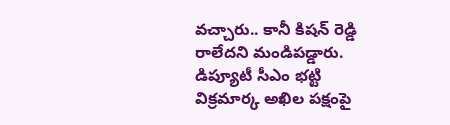వచ్చారు.. కానీ కిషన్ రెడ్డి రాలేదని మండిపడ్డారు. డిప్యూటీ సీఎం భట్టి విక్రమార్క అఖిల పక్షంపై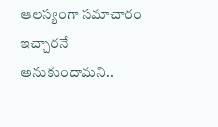ఆలస్యంగా సమాచారం ఇచ్చారనే అనుకుందామని..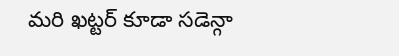మరి ఖట్టర్ కూడా సడెన్గా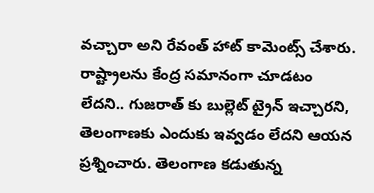వచ్చారా అని రేవంత్ హాట్ కామెంట్స్ చేశారు. రాష్ట్రాలను కేంద్ర సమానంగా చూడటం లేదని.. గుజరాత్ కు బుల్లెట్ ట్రైన్ ఇచ్చారని, తెలంగాణకు ఎందుకు ఇవ్వడం లేదని ఆయన ప్రశ్నించారు. తెలంగాణ కడుతున్న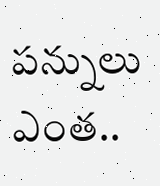పన్నులు ఎంత..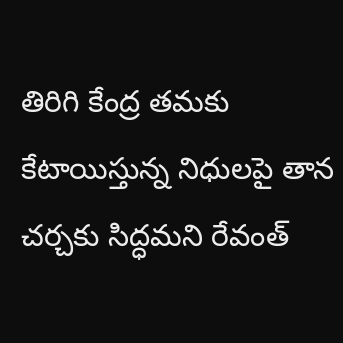తిరిగి కేంద్ర తమకు కేటాయిస్తున్న నిధులపై తాన చర్చకు సిద్ధమని రేవంత్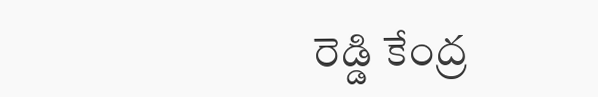రెడ్డి కేంద్ర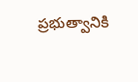ప్రభుత్వానికి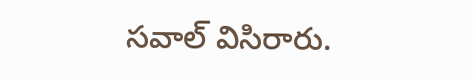సవాల్ విసిరారు.